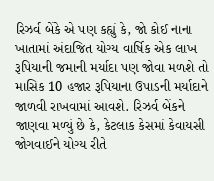રિઝર્વ બેંકે એ પણ કહ્યું કે, જો કોઈ નાના ખાતામાં અંદાજિત યોગ્ય વાર્ષિક એક લાખ રૂપિયાની જમાની મર્યાદા પણ જોવા મળશે તો માસિક 10 હજાર રૂપિયાના ઉપાડની મર્યાદાને જાળવી રાખવામાં આવશે. રિઝર્વ બેંકને જાણવા મળ્યું છે કે, કેટલાક કેસમાં કેવાયસી જોગવાઈને યોગ્ય રીતે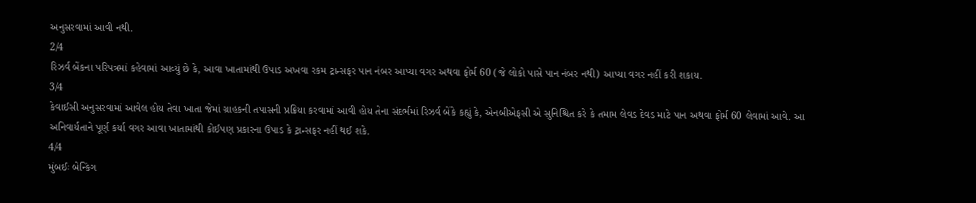અનુસરવામાં આવી નથી.
2/4
રિઝર્વ બેંકના પરિપત્રમાં કહેવામાં આવ્યું છે કે, આવા ખાતામાંથી ઉપાડ અખવા રકમ ટ્રાન્સફર પાન નંબર આપ્યા વગર અથવા ફોર્મ 60 (જે લોકો પાસે પાન નંબર નથી) આપ્યા વગર નહીં કરી શકાય.
3/4
કેવાઈસી અનુસરવામાં આવેલ હોય તેવા ખાતા જેમાં ગ્રાહકની તપાસની પ્રક્રિયા કરવામાં આવી હોય તેના સંદર્ભમાં રિઝર્વ બેંકે કહ્યું કે, એનબીએફસી એ સુનિશ્ચિત કરે કે તમામ લેવડ દેવડ માટે પાન અથવા ફોર્મ 60 લેવામાં આવે. આ અનિવાર્યતાને પૂર્ણ કર્યા વગર આવા ખાતામાંથી કોઈપણ પ્રકારના ઉપાડ કે ટ્રાન્સફર નહીં થઈ શકે.
4/4
મુંબઈઃ બેન્કિંગ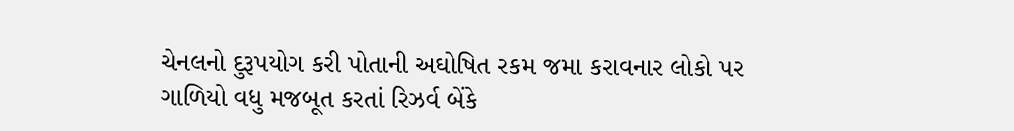ચેનલનો દુરૂપયોગ કરી પોતાની અઘોષિત રકમ જમા કરાવનાર લોકો પર ગાળિયો વધુ મજબૂત કરતાં રિઝર્વ બેંકે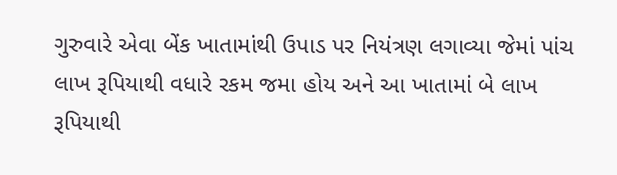ગુરુવારે એવા બેંક ખાતામાંથી ઉપાડ પર નિયંત્રણ લગાવ્યા જેમાં પાંચ લાખ રૂપિયાથી વધારે રકમ જમા હોય અને આ ખાતામાં બે લાખ રૂપિયાથી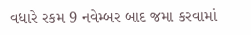વધારે રકમ 9 નવેમ્બર બાદ જમા કરવામાં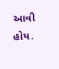આવી હોય.